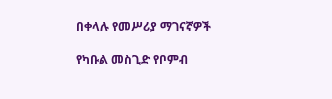በቀላሉ የመሥሪያ ማገናኛዎች

የካቡል መስጊድ የቦምብ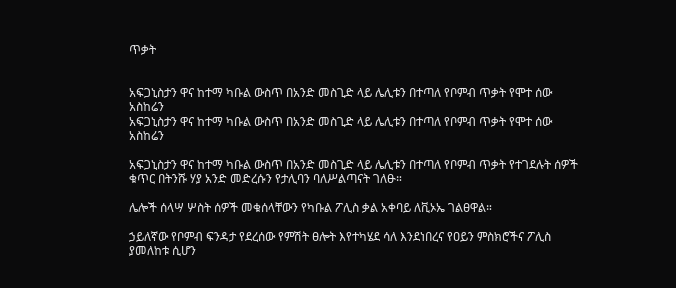ጥቃት


አፍጋኒስታን ዋና ከተማ ካቡል ውስጥ በአንድ መስጊድ ላይ ሌሊቱን በተጣለ የቦምብ ጥቃት የሞተ ሰው አስከሬን
አፍጋኒስታን ዋና ከተማ ካቡል ውስጥ በአንድ መስጊድ ላይ ሌሊቱን በተጣለ የቦምብ ጥቃት የሞተ ሰው አስከሬን

አፍጋኒስታን ዋና ከተማ ካቡል ውስጥ በአንድ መስጊድ ላይ ሌሊቱን በተጣለ የቦምብ ጥቃት የተገደሉት ሰዎች ቁጥር በትንሹ ሃያ አንድ መድረሱን የታሊባን ባለሥልጣናት ገለፁ።

ሌሎች ሰላሣ ሦስት ሰዎች መቁሰላቸውን የካቡል ፖሊስ ቃል አቀባይ ለቪኦኤ ገልፀዋል።

ኃይለኛው የቦምብ ፍንዳታ የደረሰው የምሽት ፀሎት እየተካሄደ ሳለ እንደነበረና የዐይን ምስክሮችና ፖሊስ ያመለከቱ ሲሆን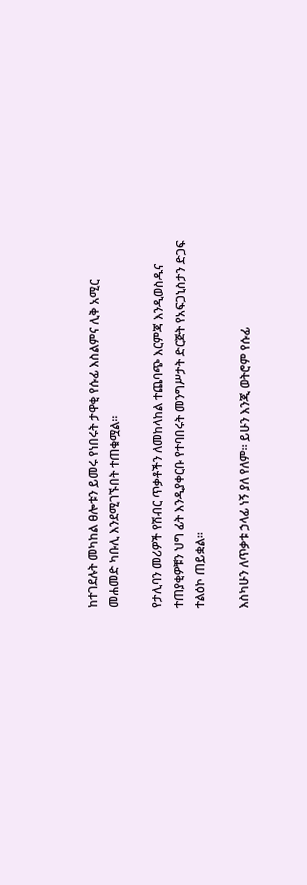ከተገደሉት መካከል ፀሎቱን ይመሩ የነበሩት ታዋቂ የሱፊ እስልምና ሊቅ አሚር መሐመድ ካቡሊ እንደሚገኙበት ተጠቁሟል።

የታሊባን መሪዎች የሽብር ጥቃቶችን ለመከላከል ተጨባጭ እርምጃ እንዲወስዱና ተጠያቂዎቹን ህግ ፊት እንዲያቀርቡ የተባበሩት መንግሥታት ድርጅት የአፍጋኒስታን ድጋፍ ተልዕኮ ጠይቋል።

እስካሁን ለጥቃቱ ኃላፊ ነኝ ያለ የለም። ይሁን እንጂ ወትሮም የሱፊ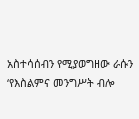አስተሳሰብን የሚያወግዘው ራሱን ‘የእስልምና መንግሥት ብሎ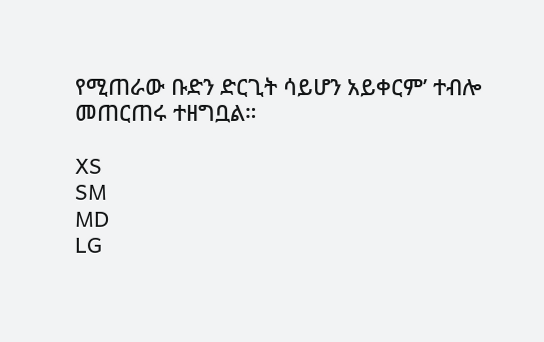የሚጠራው ቡድን ድርጊት ሳይሆን አይቀርም’ ተብሎ መጠርጠሩ ተዘግቧል።

XS
SM
MD
LG